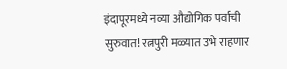इंदापूरमध्ये नव्या औद्योगिक पर्वाची सुरुवात! रत्नपुरी मळ्यात उभे राहणार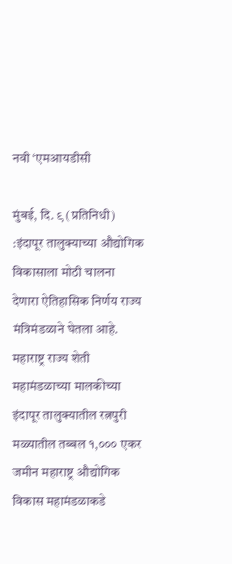नवी ‘एमआयडीसी

मुंबई, दि. ९ (प्रतिनिधी) :इंदापूर तालुक्याच्या औद्योगिक विकासाला मोठी चालना देणारा ऐतिहासिक निर्णय राज्य मंत्रिमंडळाने घेतला आहे. महाराष्ट्र राज्य शेती महामंडळाच्या मालकीच्या इंदापूर तालुक्यातील रत्नपुरी मळ्यातील तब्बल १,००० एकर जमीन महाराष्ट्र औद्योगिक विकास महामंडळाकडे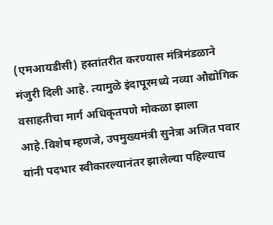(एमआयडीसी) हस्तांतरीत करण्यास मंत्रिमंडळाने मंजुरी दिली आहे. त्यामुळे इंदापूरमध्ये नव्या औद्योगिक वसाहतीचा मार्ग अधिकृतपणे मोकळा झाला आहे.विशेष म्हणजे, उपमुख्यमंत्री सुनेत्रा अजित पवार यांनी पदभार स्वीकारल्यानंतर झालेल्या पहिल्याच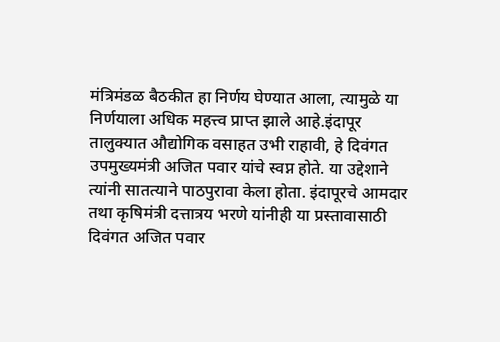मंत्रिमंडळ बैठकीत हा निर्णय घेण्यात आला, त्यामुळे या निर्णयाला अधिक महत्त्व प्राप्त झाले आहे.इंदापूर तालुक्यात औद्योगिक वसाहत उभी राहावी, हे दिवंगत उपमुख्यमंत्री अजित पवार यांचे स्वप्न होते. या उद्देशाने त्यांनी सातत्याने पाठपुरावा केला होता. इंदापूरचे आमदार तथा कृषिमंत्री दत्तात्रय भरणे यांनीही या प्रस्तावासाठी दिवंगत अजित पवार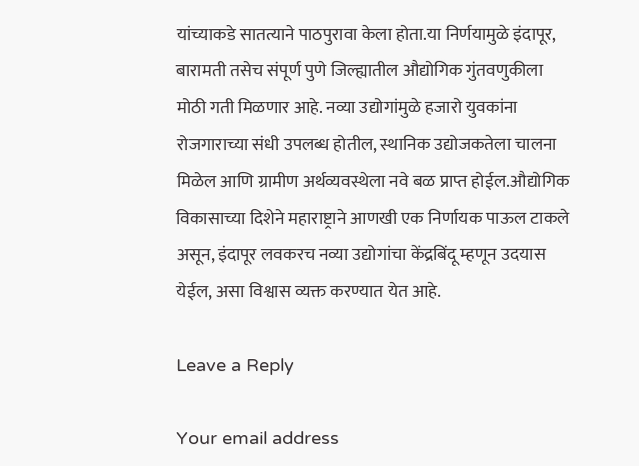यांच्याकडे सातत्याने पाठपुरावा केला होता.या निर्णयामुळे इंदापूर, बारामती तसेच संपूर्ण पुणे जिल्ह्यातील औद्योगिक गुंतवणुकीला मोठी गती मिळणार आहे. नव्या उद्योगांमुळे हजारो युवकांना रोजगाराच्या संधी उपलब्ध होतील, स्थानिक उद्योजकतेला चालना मिळेल आणि ग्रामीण अर्थव्यवस्थेला नवे बळ प्राप्त होईल.औद्योगिक विकासाच्या दिशेने महाराष्ट्राने आणखी एक निर्णायक पाऊल टाकले असून, इंदापूर लवकरच नव्या उद्योगांचा केंद्रबिंदू म्हणून उदयास येईल, असा विश्वास व्यक्त करण्यात येत आहे.

Leave a Reply

Your email address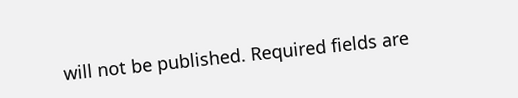will not be published. Required fields are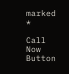marked *

Call Now Button